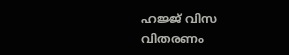ഹജ്ജ് വിസ വിതരണം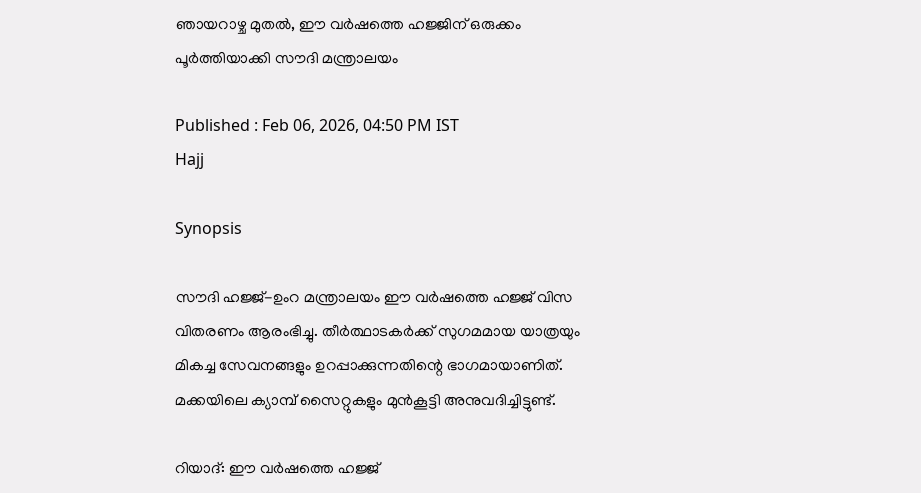ഞായറാഴ്ച മുതൽ, ഈ വർഷത്തെ ഹജ്ജിന് ഒരുക്കം പൂർത്തിയാക്കി സൗദി മന്ത്രാലയം

Published : Feb 06, 2026, 04:50 PM IST
Hajj

Synopsis

സൗദി ഹജ്ജ്-ഉംറ മന്ത്രാലയം ഈ വർഷത്തെ ഹജ്ജ് വിസ വിതരണം ആരംഭിച്ചു. തീർത്ഥാടകർക്ക് സുഗമമായ യാത്രയും മികച്ച സേവനങ്ങളും ഉറപ്പാക്കുന്നതിന്റെ ഭാഗമായാണിത്. മക്കയിലെ ക്യാമ്പ് സൈറ്റുകളും മുൻകൂട്ടി അനുവദിച്ചിട്ടുണ്ട്.

റിയാദ്: ഈ വർഷത്തെ ഹജ്ജ്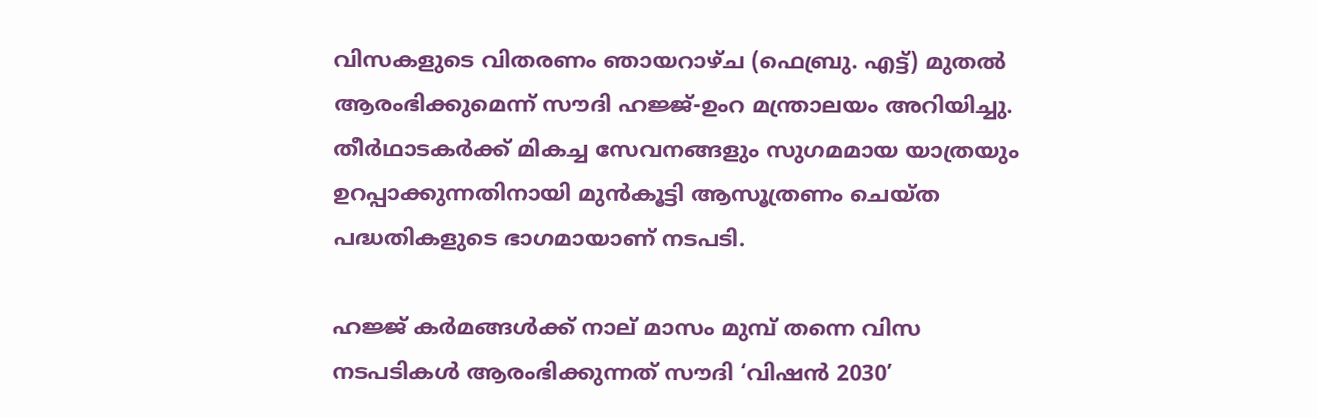വിസകളുടെ വിതരണം ഞായറാഴ്ച (ഫെബ്രു. എട്ട്) മുതൽ ആരംഭിക്കുമെന്ന് സൗദി ഹജ്ജ്-ഉംറ മന്ത്രാലയം അറിയിച്ചു. തീർഥാടകർക്ക് മികച്ച സേവനങ്ങളും സുഗമമായ യാത്രയും ഉറപ്പാക്കുന്നതിനായി മുൻകൂട്ടി ആസൂത്രണം ചെയ്ത പദ്ധതികളുടെ ഭാഗമായാണ് നടപടി.

ഹജ്ജ് കർമങ്ങൾക്ക് നാല് മാസം മുമ്പ് തന്നെ വിസ നടപടികൾ ആരംഭിക്കുന്നത് സൗദി ‘വിഷൻ 2030’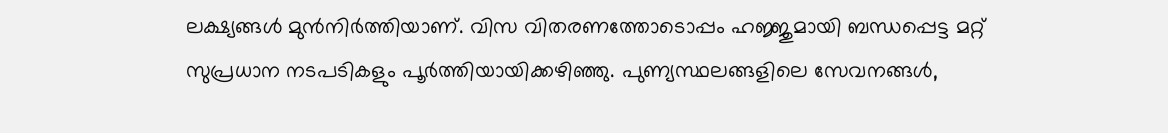ലക്ഷ്യങ്ങൾ മുൻനിർത്തിയാണ്. വിസ വിതരണത്തോടൊപ്പം ഹജ്ജുമായി ബന്ധപ്പെട്ട മറ്റ് സുപ്രധാന നടപടികളും പൂർത്തിയായിക്കഴിഞ്ഞു. പുണ്യസ്ഥലങ്ങളിലെ സേവനങ്ങൾ,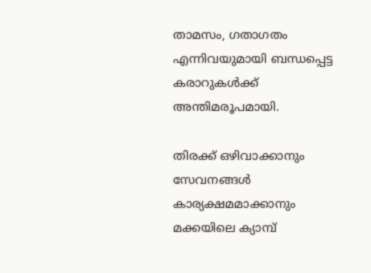താമസം, ഗതാഗതം എന്നിവയുമായി ബന്ധപ്പെട്ട കരാറുകൾക്ക് അന്തിമരൂപമായി.

തിരക്ക് ഒഴിവാക്കാനും സേവനങ്ങൾ കാര്യക്ഷമമാക്കാനും മക്കയിലെ ക്യാമ്പ്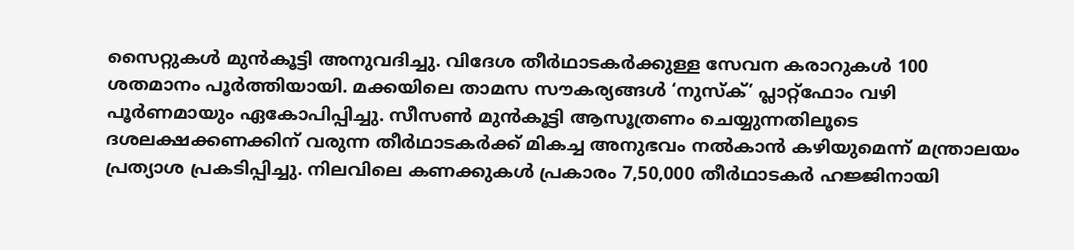സൈറ്റുകൾ മുൻകൂട്ടി അനുവദിച്ചു. വിദേശ തീർഥാടകർക്കുള്ള സേവന കരാറുകൾ 100 ശതമാനം പൂർത്തിയായി. മക്കയിലെ താമസ സൗകര്യങ്ങൾ ‘നുസ്ക്’ പ്ലാറ്റ്‌ഫോം വഴി പൂർണമായും ഏകോപിപ്പിച്ചു. സീസൺ മുൻകൂട്ടി ആസൂത്രണം ചെയ്യുന്നതിലൂടെ ദശലക്ഷക്കണക്കിന് വരുന്ന തീർഥാടകർക്ക് മികച്ച അനുഭവം നൽകാൻ കഴിയുമെന്ന് മന്ത്രാലയം പ്രത്യാശ പ്രകടിപ്പിച്ചു. നിലവിലെ കണക്കുകൾ പ്രകാരം 7,50,000 തീർഥാടകർ ഹജ്ജിനായി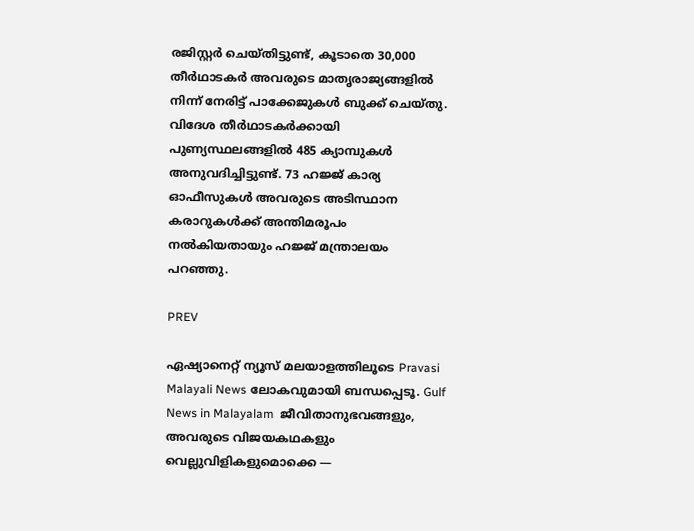രജിസ്റ്റർ ചെയ്തിട്ടുണ്ട്, കൂടാതെ 30,000 തീർഥാടകർ അവരുടെ മാതൃരാജ്യങ്ങളിൽ നിന്ന് നേരിട്ട് പാക്കേജുകൾ ബുക്ക് ചെയ്തു. വിദേശ തീർഥാടകർക്കായി പുണ്യസ്ഥലങ്ങളിൽ 485 ക്യാമ്പുകൾ അനുവദിച്ചിട്ടുണ്ട്. 73 ഹജ്ജ് കാര്യ ഓഫീസുകൾ അവരുടെ അടിസ്ഥാന കരാറുകൾക്ക് അന്തിമരൂപം നൽകിയതായും ഹജ്ജ് മന്ത്രാലയം പറഞ്ഞു.

PREV

ഏഷ്യാനെറ്റ് ന്യൂസ് മലയാളത്തിലൂടെ Pravasi Malayali News ലോകവുമായി ബന്ധപ്പെടൂ. Gulf News in Malayalam  ജീവിതാനുഭവങ്ങളും, അവരുടെ വിജയകഥകളും വെല്ലുവിളികളുമൊക്കെ —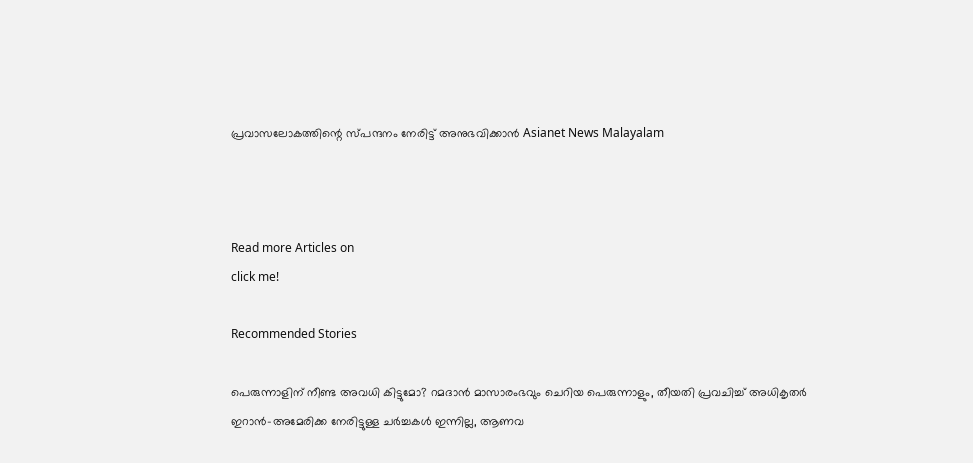പ്രവാസലോകത്തിന്റെ സ്പന്ദനം നേരിട്ട് അനുഭവിക്കാൻ Asianet News Malayalam



Read more Articles on
click me!

Recommended Stories

പെരുന്നാളിന് നീണ്ട അവധി കിട്ടുമോ? റമദാൻ മാസാരംഭവും ചെറിയ പെരുന്നാളും, തീയതി പ്രവചിച്ച് അധികൃതർ
ഇറാൻ-അമേരിക്ക നേരിട്ടുള്ള ചർച്ചകൾ ഇന്നില്ല, ആണവ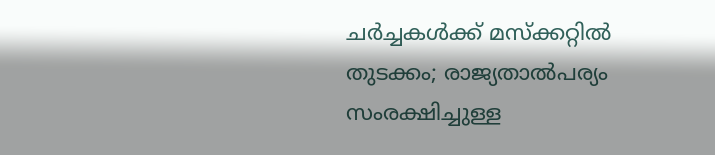ചർച്ചകൾക്ക് മസ്ക്കറ്റിൽ തുടക്കം; രാജ്യതാൽപര്യം സംരക്ഷിച്ചുള്ള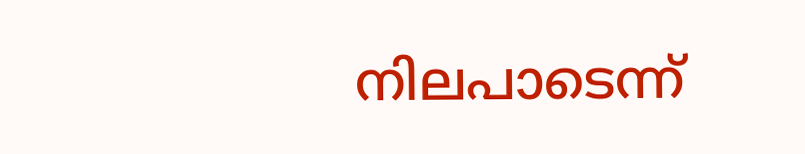നിലപാടെന്ന്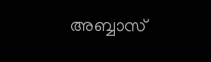അബ്ബാസ്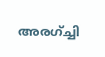അരഗ്ച്ചി